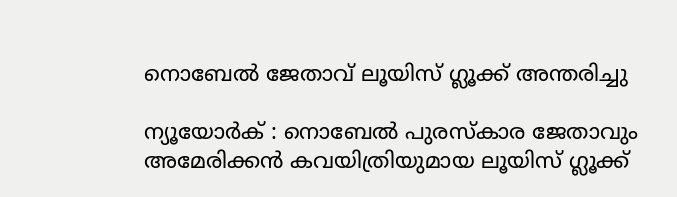നൊബേല്‍ ജേതാവ് ലൂയിസ് ഗ്ലൂക്ക് അന്തരിച്ചു

ന്യൂയോർക് : നൊബേല്‍ പുരസ്‌കാര ജേതാവും അമേരിക്കന്‍ കവയിത്രിയുമായ ലൂയിസ് ഗ്ലൂക്ക്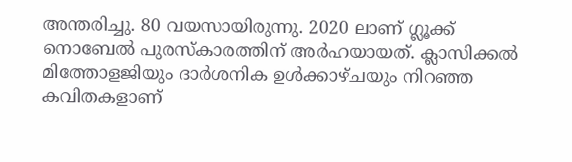അന്തരിച്ചു. 80 വയസായിരുന്നു. 2020 ലാണ് ഗ്ലൂക്ക് നൊബേല്‍ പുരസ്‌കാരത്തിന് അര്‍ഹയായത്. ക്ലാസിക്കല്‍ മിത്തോളജിയും ദാര്‍ശനിക ഉള്‍ക്കാഴ്‌ചയും നിറഞ്ഞ കവിതകളാണ്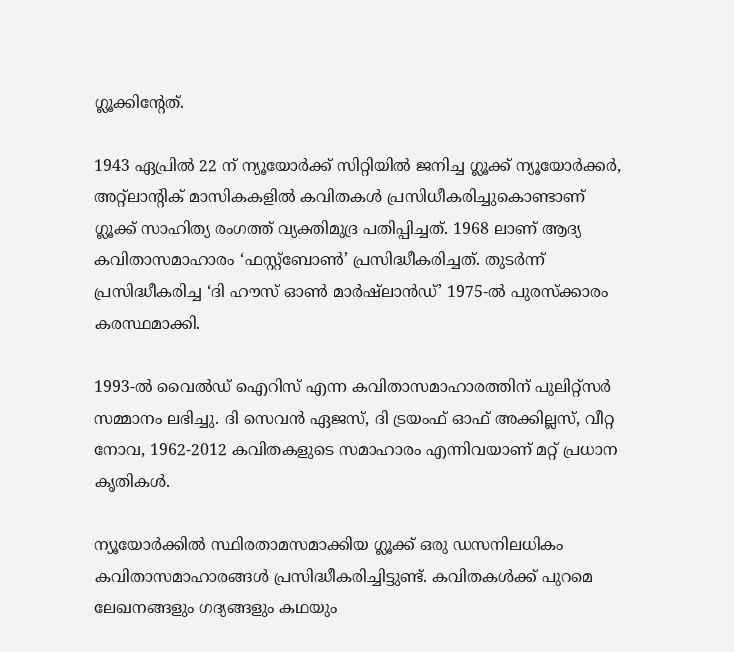ഗ്ലൂക്കിന്റേത്.

1943 ഏപ്രില്‍ 22 ന് ന്യൂയോര്‍ക്ക് സിറ്റിയില്‍ ജനിച്ച ഗ്ലൂക്ക് ന്യൂയോര്‍ക്കര്‍, അറ്റ്‌ലാന്റിക് മാസികകളില്‍ കവിതകള്‍ പ്രസിധീകരിച്ചുകൊണ്ടാണ് ഗ്ലൂക്ക് സാഹിത്യ രംഗത്ത് വ്യക്തിമുദ്ര പതിപ്പിച്ചത്. 1968 ലാണ് ആദ്യ കവിതാസമാഹാരം ‘ഫസ്റ്റ്ബോണ്‍’ പ്രസിദ്ധീകരിച്ചത്. തുടര്‍ന്ന് പ്രസിദ്ധീകരിച്ച ‘ദി ഹൗസ് ഓണ്‍ മാര്‍ഷ്ലാന്‍ഡ്’ 1975-ല്‍ പുരസ്‌ക്കാരം കരസ്ഥമാക്കി.

1993-ല്‍ വൈല്‍ഡ് ഐറിസ് എന്ന കവിതാസമാഹാരത്തിന് പുലിറ്റ്സര്‍ സമ്മാനം ലഭിച്ചു. ദി സെവന്‍ ഏജസ്, ദി ട്രയംഫ് ഓഫ് അക്കില്ലസ്, വീറ്റ നോവ, 1962-2012 കവിതകളുടെ സമാഹാരം എന്നിവയാണ് മറ്റ് പ്രധാന കൃതികള്‍.

ന്യൂയോര്‍ക്കില്‍ സ്ഥിരതാമസമാക്കിയ ഗ്ലൂക്ക് ഒരു ഡസനിലധികം കവിതാസമാഹാരങ്ങള്‍ പ്രസിദ്ധീകരിച്ചിട്ടുണ്ട്. കവിതകള്‍ക്ക് പുറമെ ലേഖനങ്ങളും ഗദ്യങ്ങളും കഥയും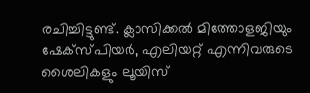രചിച്ചിട്ടുണ്ട്. ക്ലാസിക്കല്‍ മിത്തോളജിയും ഷേക്‌സ്പിയര്‍, എലിയറ്റ് എന്നിവരുടെ ശൈലികളും ലൂയിസ്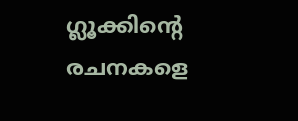ഗ്ലൂക്കിന്റെ രചനകളെ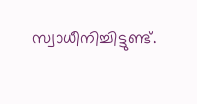സ്വാധീനിച്ചിട്ടുണ്ട്.